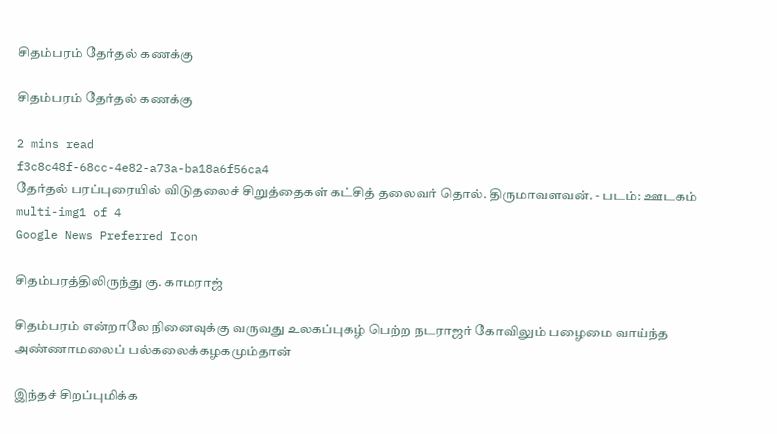சிதம்பரம் தேர்தல் கணக்கு

சிதம்பரம் தேர்தல் கணக்கு

2 mins read
f3c8c48f-68cc-4e82-a73a-ba18a6f56ca4
தேர்தல் பரப்புரையில் விடுதலைச் சிறுத்தைகள் கட்சித் தலைவர் தொல். திருமாவளவன். - படம்: ஊடகம்
multi-img1 of 4
Google News Preferred Icon

சிதம்பரத்திலிருந்து கு. காமராஜ்

சிதம்பரம் என்றாலே நினைவுக்கு வருவது உலகப்புகழ் பெற்ற நடராஜர் கோவிலும் பழைமை வாய்ந்த அண்ணாமலைப் பல்கலைக்கழகமும்தான்

இந்தச் சிறப்புமிக்க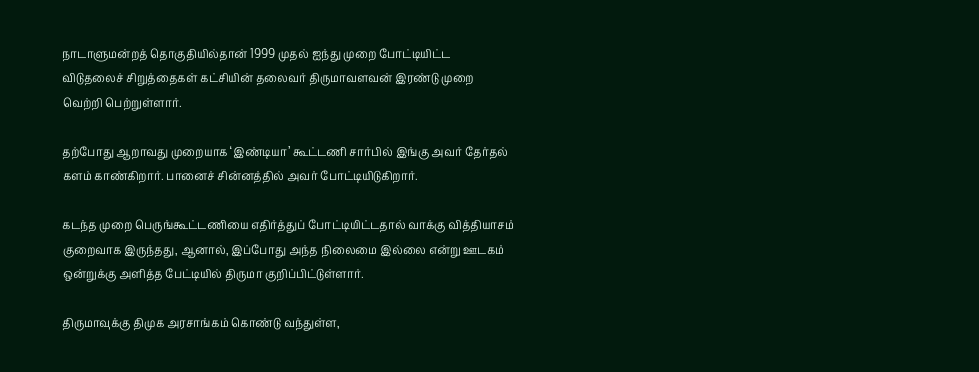நாடாளுமன்றத் தொகுதியில்தான் 1999 முதல் ஐந்து முறை போட்டியிட்ட விடுதலைச் சிறுத்தைகள் கட்சியின் தலைவர் திருமாவளவன் இரண்டு முறை வெற்றி பெற்றுள்ளார்.

தற்போது ஆறாவது முறையாக ‘இண்டியா’ கூட்டணி சார்பில் இங்கு அவர் தேர்தல் களம் காண்கிறார். பானைச் சின்னத்தில் அவர் போட்டியிடுகிறார்.

கடந்த முறை பெருங்கூட்டணியை எதிர்த்துப் போட்டியிட்டதால் வாக்கு வித்தியாசம் குறைவாக இருந்தது, ஆனால், இப்போது அந்த நிலைமை இல்லை என்று ஊடகம் ஒன்றுக்கு அளித்த பேட்டியில் திருமா குறிப்பிட்டுள்ளார்.

திருமாவுக்கு திமுக அரசாங்கம் கொண்டு வந்துள்ள,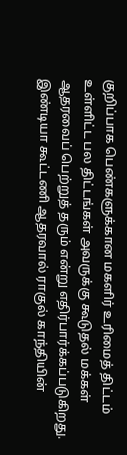குறிப்பாக பெண்களுக்கான மகளிர் உரிமைத் திட்டம் உள்ளிட்ட பல திட்டங்கள் அவருக்கு கூடுதல் மக்கள் ஆதரவைப் பெற்றுத் தரும் என்று எதிர்பார்க்கப்படுகிறது. இண்டியா கூட்டணி ஆதரவால் ராகுல் காந்தியின்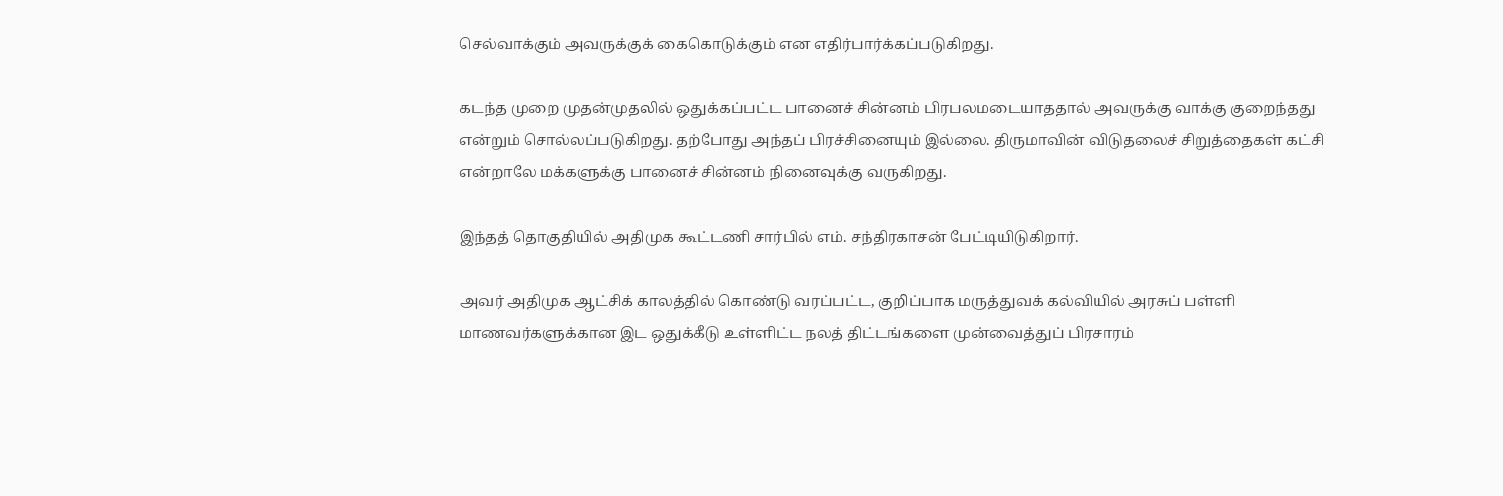செல்வாக்கும் அவருக்குக் கைகொடுக்கும் என எதிர்பார்க்கப்படுகிறது.

கடந்த முறை முதன்முதலில் ஒதுக்கப்பட்ட பானைச் சின்னம் பிரபலமடையாததால் அவருக்கு வாக்கு குறைந்தது என்றும் சொல்லப்படுகிறது. தற்போது அந்தப் பிரச்சினையும் இல்லை. திருமாவின் விடுதலைச் சிறுத்தைகள் கட்சி என்றாலே மக்களுக்கு பானைச் சின்னம் நினைவுக்கு வருகிறது.

இந்தத் தொகுதியில் அதிமுக கூட்டணி சார்பில் எம். சந்திரகாசன் பேட்டியிடுகிறார்.

அவர் அதிமுக ஆட்சிக் காலத்தில் கொண்டு வரப்பட்ட, குறிப்பாக மருத்துவக் கல்வியில் அரசுப் பள்ளி மாணவர்களுக்கான இட ஒதுக்கீடு உள்ளிட்ட நலத் திட்டங்களை முன்வைத்துப் பிரசாரம்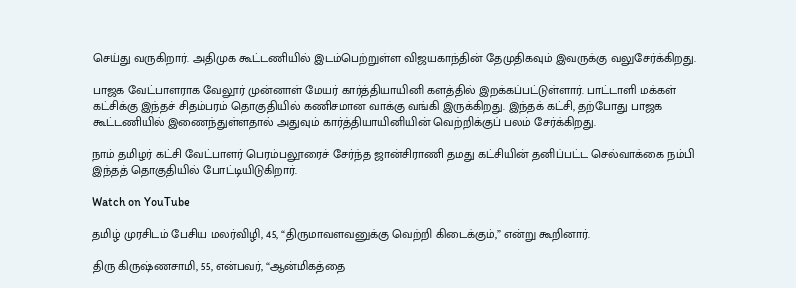செய்து வருகிறார். அதிமுக கூட்டணியில் இடம்பெற்றுள்ள விஜயகாந்தின் தேமுதிகவும் இவருக்கு வலுசேர்க்கிறது.

பாஜக வேட்பாளராக வேலூர் முன்னாள் மேயர் கார்த்தியாயினி களத்தில் இறக்கப்பட்டுள்ளார். பாட்டாளி மக்கள் கட்சிக்கு இந்தச் சிதம்பரம் தொகுதியில் கணிசமான வாக்கு வங்கி இருக்கிறது. இந்தக் கட்சி, தற்போது பாஜக கூட்டணியில் இணைந்துள்ளதால் அதுவும் கார்த்தியாயினியின் வெற்றிக்குப் பலம் சேர்க்கிறது.

நாம் தமிழர் கட்சி வேட்பாளர் பெரம்பலூரைச் சேர்ந்த ஜான்சிராணி தமது கட்சியின் தனிப்பட்ட செல்வாக்கை நம்பி இந்தத் தொகுதியில் போட்டியிடுகிறார்.

Watch on YouTube

தமிழ் முரசிடம் பேசிய மலர்விழி, 45, “திருமாவளவனுக்கு வெற்றி கிடைக்கும்,” என்று கூறினார்.

திரு கிருஷ்ணசாமி, 55, என்பவர், “ஆன்மிகத்தை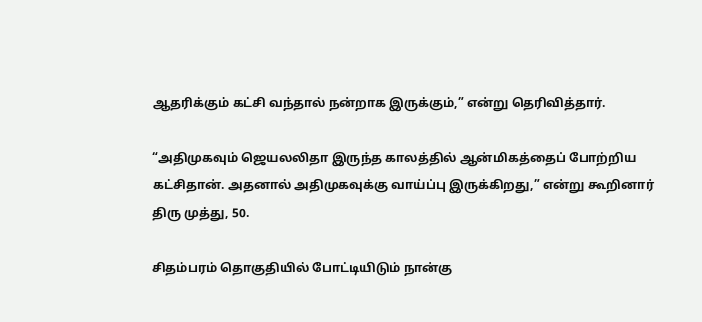ஆதரிக்கும் கட்சி வந்தால் நன்றாக இருக்கும்,” என்று தெரிவித்தார்.

“அதிமுகவும் ஜெயலலிதா இருந்த காலத்தில் ஆன்மிகத்தைப் போற்றிய கட்சிதான். அதனால் அதிமுகவுக்கு வாய்ப்பு இருக்கிறது,” என்று கூறினார் திரு முத்து, 50.

சிதம்பரம் தொகுதியில் போட்டியிடும் நான்கு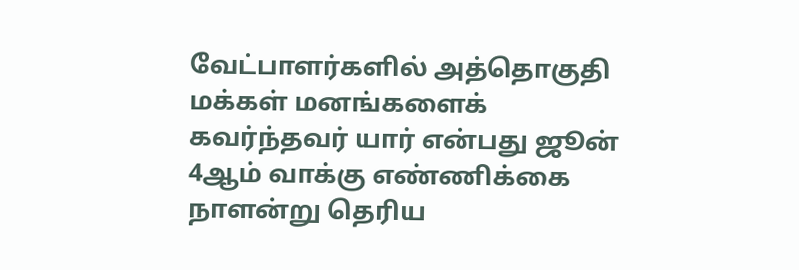வேட்பாளர்களில் அத்தொகுதி மக்கள் மனங்களைக் கவர்ந்தவர் யார் என்பது ஜூன் 4ஆம் வாக்கு எண்ணிக்கை நாளன்று தெரிய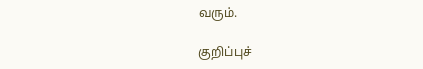வரும்.

குறிப்புச்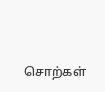சொற்கள்